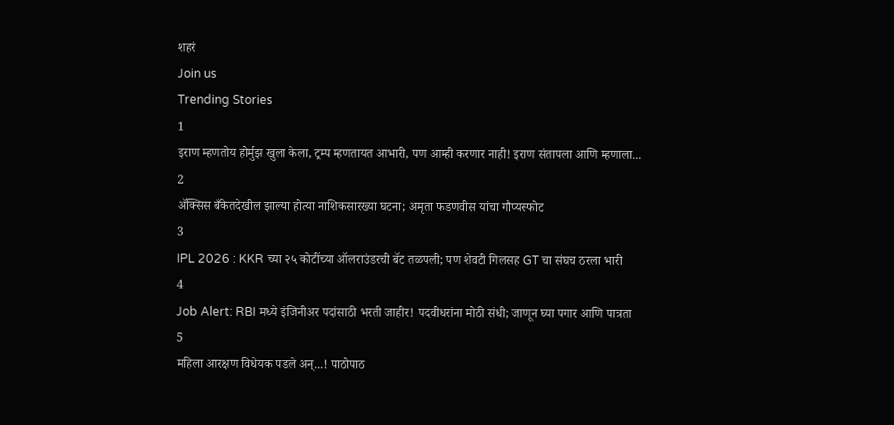शहरं
Join us
Trending Stories
1
इराण म्हणतोय होर्मुझ खुला केला, ट्रम्प म्हणतायत आभारी, पण आम्ही करणार नाही! इराण संतापला आणि म्हणाला...
2
ॲक्सिस बँकेतदेखील झाल्या होत्या नाशिकसारख्या घटना; अमृता फडणवीस यांचा गौप्यस्फोट
3
IPL 2026 : KKR च्या २५ कोटींच्या ऑलराउंडरची बॅट तळपली; पण शेवटी गिलसह GT चा संघच ठरला भारी
4
Job Alert: RBI मध्ये इंजिनीअर पदांसाठी भरती जाहीर! पदवीधरांना मोठी संधी; जाणून घ्या पगार आणि पात्रता
5
महिला आरक्षण विधेयक पडले अन्...! पाठोपाठ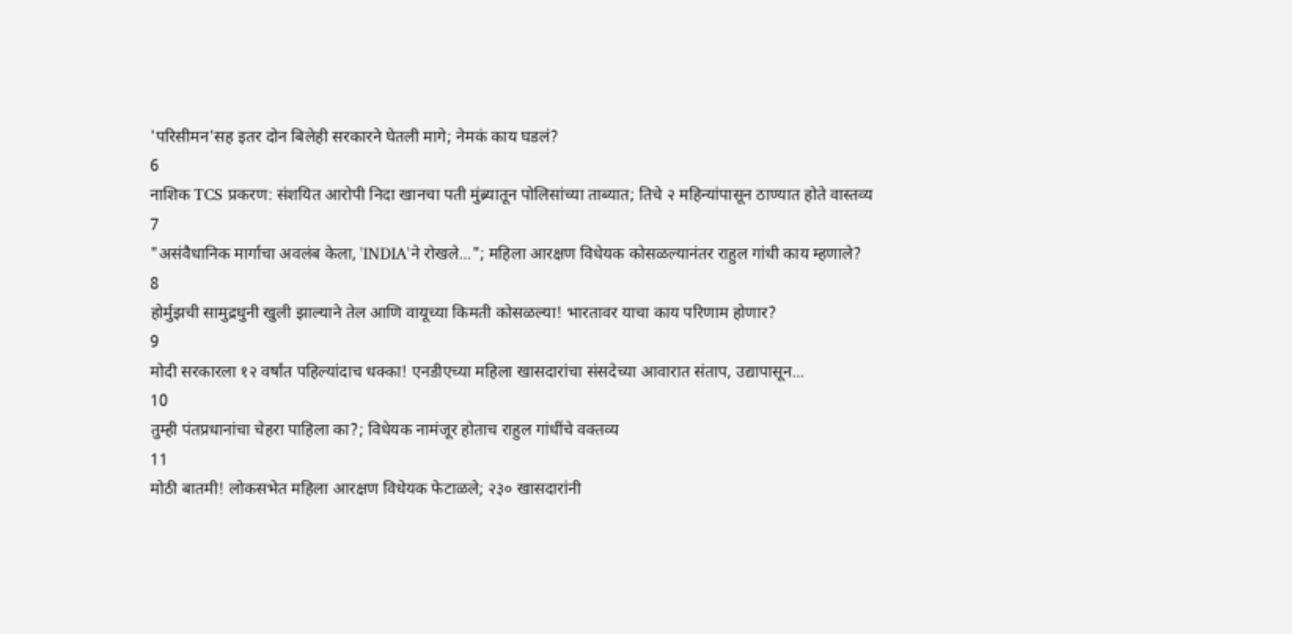'परिसीमन'सह इतर दोन बिलेही सरकारने घेतली मागे; नेमकं काय घडलं?
6
नाशिक TCS प्रकरण: संशयित आरोपी निदा खानचा पती मुंब्र्यातून पोलिसांच्या ताब्यात; तिचे २ महिन्यांपासून ठाण्यात होते वास्तव्य
7
"असंवैधानिक मार्गाचा अवलंब केला, 'INDIA'ने रोखले..."; महिला आरक्षण विधेयक कोसळल्यानंतर राहुल गांधी काय म्हणाले?
8
होर्मुझची सामुद्रधुनी खुली झाल्याने तेल आणि वायूच्या किमती कोसळल्या! भारतावर याचा काय परिणाम होणार?
9
मोदी सरकारला १२ वर्षांत पहिल्यांदाच धक्का! एनडीएच्या महिला खासदारांचा संसदेच्या आवारात संताप, उद्यापासून...
10
तुम्ही पंतप्रधानांचा चेहरा पाहिला का?; विधेयक नामंजूर होताच राहुल गांधींचे वक्तव्य
11
मोठी बातमी! लोकसभेत महिला आरक्षण विधेयक फेटाळले; २३० खासदारांनी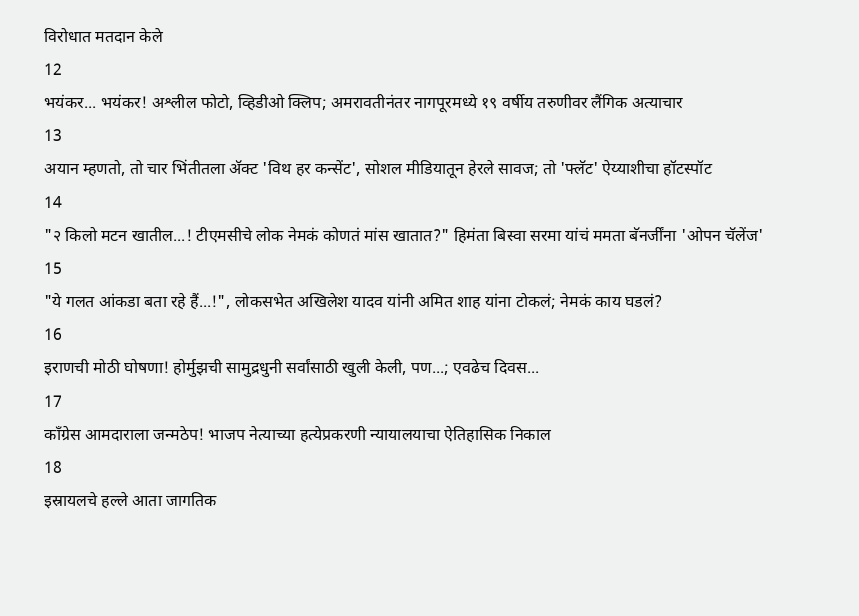विरोधात मतदान केले
12
भयंकर... भयंकर! अश्लील फोटो, व्हिडीओ क्लिप; अमरावतीनंतर नागपूरमध्ये १९ वर्षीय तरुणीवर लैंगिक अत्याचार
13
अयान म्हणतो, तो चार भिंतीतला अ‍ॅक्ट 'विथ हर कन्सेंट', सोशल मीडियातून हेरले सावज; तो 'फ्लॅट' ऐय्याशीचा हॉटस्पॉट
14
"२ किलो मटन खातील...! टीएमसीचे लोक नेमकं कोणतं मांस खातात?" हिमंता बिस्वा सरमा यांचं ममता बॅनर्जींना 'ओपन चॅलेंज'
15
"ये गलत आंकडा बता रहे हैं...!", लोकसभेत अखिलेश यादव यांनी अमित शाह यांना टोकलं; नेमकं काय घडलं?
16
इराणची मोठी घोषणा! होर्मुझची सामुद्रधुनी सर्वांसाठी खुली केली, पण...; एवढेच दिवस...
17
काँग्रेस आमदाराला जन्मठेप! भाजप नेत्याच्या हत्येप्रकरणी न्यायालयाचा ऐतिहासिक निकाल
18
इस्रायलचे हल्ले आता जागतिक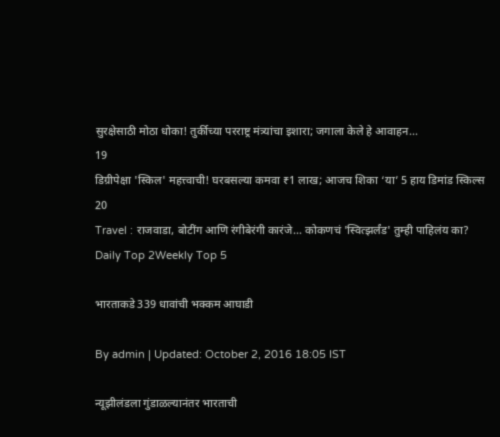सुरक्षेसाठी मोठा धोका! तुर्कीच्या परराष्ट्र मंत्र्यांचा इशारा; जगाला केले हे आवाहन...
19
डिग्रीपेक्षा 'स्किल' महत्त्वाची! घरबसल्या कमवा ₹1 लाख; आजच शिका ‘या’ 5 हाय डिमांड स्किल्स
20
Travel : राजवाडा, बोटींग आणि रंगीबेरंगी कारंजे… कोकणचं 'स्वित्झर्लंड' तुम्ही पाहिलंय का?
Daily Top 2Weekly Top 5

भारताकडे 339 धावांची भक्कम आघाडी

By admin | Updated: October 2, 2016 18:05 IST

न्यूझीलंडला गुंडाळल्यानंतर भारताची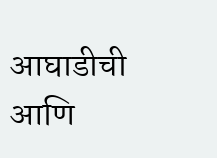आघाडीची आणि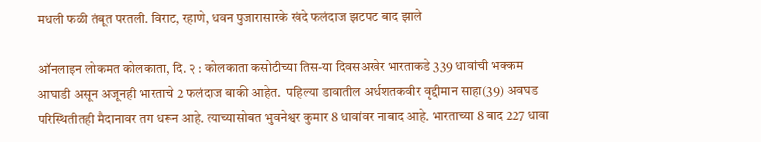मधली फळी तंबूत परतली. विराट, रहाणे, धवन पुजारासारके खंदे फलंदाज झटपट बाद झाले

ऑनलाइन लोकमत कोलकाता, दि. २ : कोलकाता कसोटीच्या तिस-या दिवसअखेर भारताकडे 339 धावांची भक्कम आघाडी असून अजूनही भारताचे 2 फलंदाज बाकी आहेत.  पहिल्या डावातील अर्धशतकवीर वृद्दीमान साहा(39) अवघड परिस्थितीतही मैदानावर तग धरून आहे. त्याच्यासोबत भुवनेश्वर कुमार 8 धावांवर नाबाद आहे. भारताच्या 8 बाद 227 धावा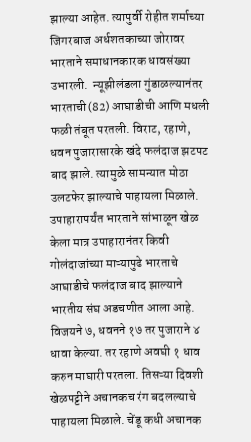झाल्या आहेत. त्यापुर्वी रोहीत शर्माच्या जिगरबाज अर्धशतकाच्या जोरावर भारताने समाधानकारक धावसंख्या उभारली.  न्यूझीलंडला गुंडाळल्यानंतर भारताची(82) आघाडीची आणि मधली फळी तंबूत परतली. विराट, रहाणे, धवन पुजारासारके खंदे फलंदाज झटपट बाद झाले. त्यामुळे सामन्यात मोठा उलटफेर झाल्याचे पाहायला मिळाले. उपाहारापर्यंत भारताने सांभाळून खेळ केला मात्र उपाहारानंतर किवी गोलंदाजांच्या माऱ्यापुढे भारताचे आघाडीचे फलंदाज बाद झाल्याने भारतीय संघ अडचणीत आला आहे. विजयने ७, धवनने १७ तर पुजाराने ४ धावा केल्या. तर रहाणे अवघी १ धाव करुन माघारी परतला. तिसऱ्या दिवशी खेळपट्टीने अचानकच रंग बदलल्याचे पाहायला मिळाले. चेंडू कधी अचानक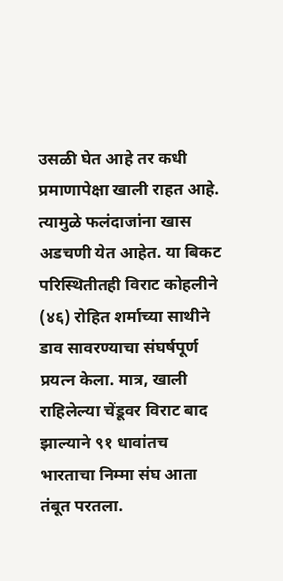उसळी घेत आहे तर कधी प्रमाणापेक्षा खाली राहत आहे. त्यामुळे फलंदाजांना खास अडचणी येत आहेत. या बिकट परिस्थितीतही विराट कोहलीने (४६) रोहित शर्माच्या साथीने डाव सावरण्याचा संघर्षपूर्ण प्रयत्न केला. मात्र, खाली राहिलेल्या चेंडूवर विराट बाद झाल्याने ९१ धावांतच भारताचा निम्मा संघ आता तंबूत परतला.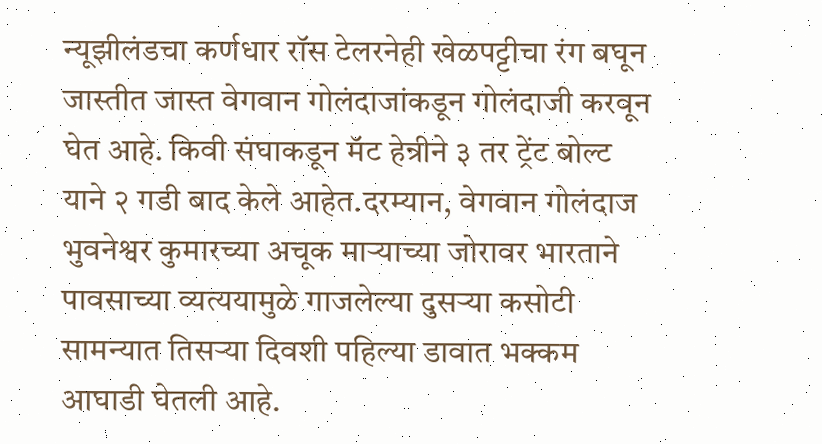न्यूझीलंडचा कर्णधार रॉस टेलरनेही खेळपट्टीचा रंग बघून जास्तीत जास्त वेगवान गोलंदाजांकडून गोलंदाजी करवून घेत आहे. किवी संघाकडून मॅट हेन्रीने ३ तर ट्रेंट बोल्ट याने २ गडी बाद केले आहेत.दरम्यान, वेगवान गोलंदाज भुवनेश्वर कुमारच्या अचूक माऱ्याच्या जोरावर भारताने पावसाच्या व्यत्ययामुळे गाजलेल्या दुसऱ्या कसोटी सामन्यात तिसऱ्या दिवशी पहिल्या डावात भक्कम आघाडी घेतली आहे.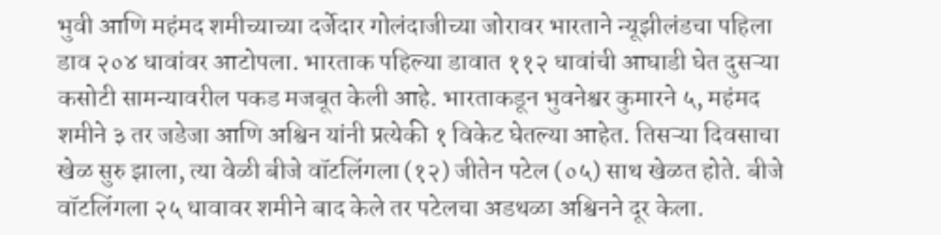भुवी आणि महंमद शमीच्याच्या दर्जेदार गोलंदाजीच्या जोरावर भारताने न्यूझीलंडचा पहिला डाव २०४ धावांवर आटोपला. भारताक पहिल्या डावात ११२ धावांची आघाडी घेत दुसऱ्या कसोटी सामन्यावरील पकड मजबूत केली आहे. भारताकडून भुवनेश्वर कुमारने ५, महंमद शमीने ३ तर जडेजा आणि अश्विन यांनी प्रत्येकी १ विकेट घेतल्या आहेत. तिसऱ्या दिवसाचा खेळ सुरु झाला, त्या वेळी बीजे वॉटलिंगला (१२) जीतेन पटेल (०५) साथ खेळत होते. बीजे वॉटलिंगला २५ धावावर शमीने बाद केले तर पटेलचा अडथळा अश्विनने दूर केला.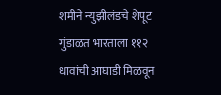शमीने न्युझीलंडचे शेपूट गुंडाळत भारताला ११२ धावांची आघाडी मिळवून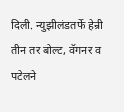दिली. न्युझीलंडतर्फे हेन्री तीन तर बोल्ट, वॅगनर व पटेलने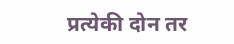प्रत्येकी दोन तर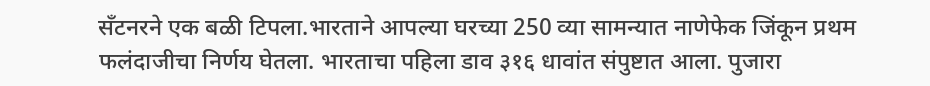सँटनरने एक बळी टिपला.भारताने आपल्या घरच्या 250 व्या सामन्यात नाणेफेक जिंकून प्रथम फलंदाजीचा निर्णय घेतला. भारताचा पहिला डाव ३१६ धावांत संपुष्टात आला. पुजारा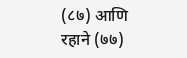(८७) आणि रहाने (७७)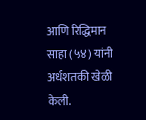आणि रिद्धिमान साहा (५४) यांनी अर्धशतकी खेळी केली.